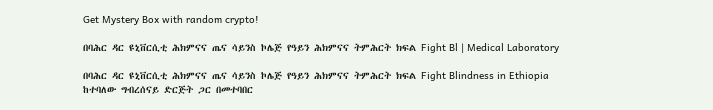Get Mystery Box with random crypto!

በባሕር ዳር ዩኒቨርሲቲ ሕክምናና ጤና ሳይንስ ኮሌጅ የዓይን ሕክምናና ትምሕርት ክፍል Fight Bl | Medical Laboratory

በባሕር ዳር ዩኒቨርሲቲ ሕክምናና ጤና ሳይንስ ኮሌጅ የዓይን ሕክምናና ትምሕርት ክፍል Fight Blindness in Ethiopia ከተባለው ግብረሰናይ ድርጅት ጋር በመተባበር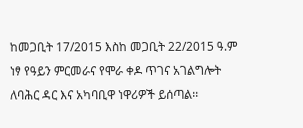ከመጋቢት 17/2015 እስከ መጋቢት 22/2015 ዓ.ም ነፃ የዓይን ምርመራና የሞራ ቀዶ ጥገና አገልግሎት ለባሕር ዳር እና አካባቢዋ ነዋሪዎች ይሰጣል፡፡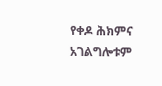የቀዶ ሕክምና አገልግሎቱም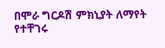በሞራ ግርዶሽ ምክኒያት ለማየት የተቸገሩ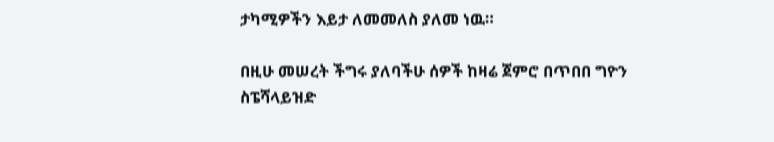ታካሚዎችን እይታ ለመመለስ ያለመ ነዉ።

በዚሁ መሠረት ችግሩ ያለባችሁ ሰዎች ከዛሬ ጀምሮ በጥበበ ግዮን ስፔሻላይዝድ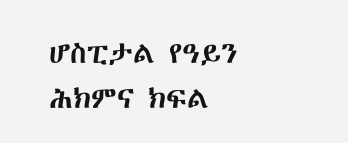ሆስፒታል የዓይን ሕክምና ክፍል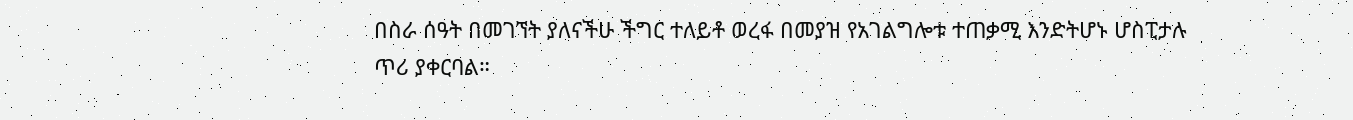በስራ ሰዓት በመገኘት ያለናችሁ ችግር ተለይቶ ወረፋ በመያዝ የአገልግሎቱ ተጠቃሚ እንድትሆኑ ሆስፒታሉ ጥሪ ያቀርባል።